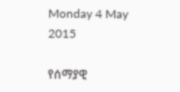Monday 4 May 2015

የሰማያዊ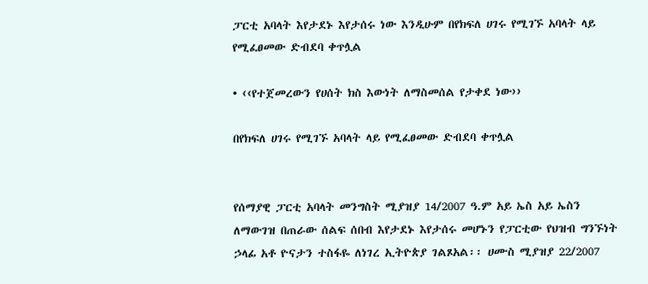ፓርቲ አባላት እየታደኑ እየታሰሩ ነው እንዲሁም በየክፍለ ሀገሩ የሚገኙ አባላት ላይ የሚፈፀመው ድብደባ ቀጥሏል

• ‹‹የተጀመረውን የሀሰት ክስ እውነት ለማስመሰል የታቀደ ነው››

በየክፍለ ሀገሩ የሚገኙ አባላት ላይ የሚፈፀመው ድብደባ ቀጥሏል


የሰማያዊ ፓርቲ አባላት መንግስት ሚያዝያ 14/2007 ዓ.ም አይ ኤስ አይ ኤስን ለማውገዝ በጠራው ሰልፍ ሰበብ እየታደኑ እየታሰሩ መሆኑን የፓርቲው የህዝብ ግንኙነት ኃላፊ አቶ ዮናታን ተስፋዬ ለነገረ ኢትዮጵያ ገልጾአል፡፡ ሀሙስ ሚያዝያ 22/2007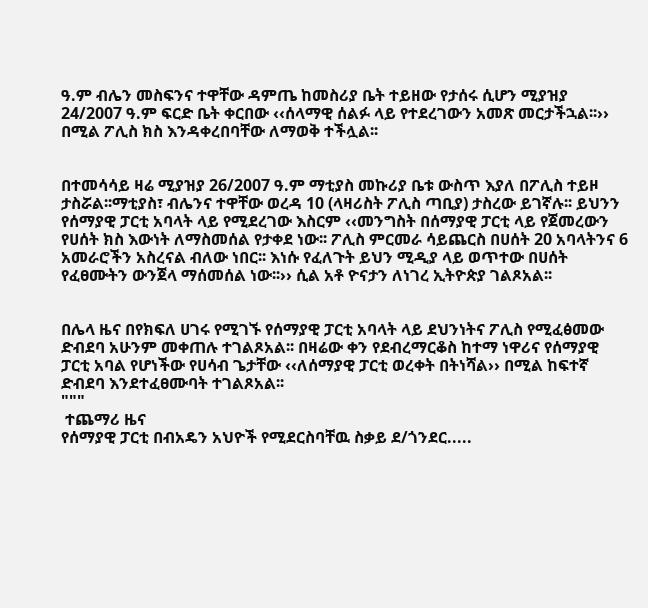ዓ.ም ብሌን መስፍንና ተዋቸው ዳምጤ ከመስሪያ ቤት ተይዘው የታሰሩ ሲሆን ሚያዝያ 24/2007 ዓ.ም ፍርድ ቤት ቀርበው ‹‹ሰላማዊ ሰልፉ ላይ የተደረገውን አመጽ መርታችኋል፡፡›› በሚል ፖሊስ ክስ እንዳቀረበባቸው ለማወቅ ተችሏል፡፡


በተመሳሳይ ዛሬ ሚያዝያ 26/2007 ዓ.ም ማቲያስ መኩሪያ ቤቱ ውስጥ እያለ በፖሊስ ተይዞ ታስሯል፡፡ማቲያስ፣ ብሌንና ተዋቸው ወረዳ 10 (ላዛሪስት ፖሊስ ጣቢያ) ታስረው ይገኛሉ፡፡ ይህንን የሰማያዊ ፓርቲ አባላት ላይ የሚደረገው እስርም ‹‹መንግስት በሰማያዊ ፓርቲ ላይ የጀመረውን የሀሰት ክስ እውነት ለማስመሰል የታቀደ ነው፡፡ ፖሊስ ምርመራ ሳይጨርስ በሀሰት 20 አባላትንና 6 አመራሮችን አስረናል ብለው ነበር፡፡ እነሱ የፈለጉት ይህን ሚዲያ ላይ ወጥተው በሀሰት የፈፀሙትን ውንጀላ ማሰመሰል ነው፡፡›› ሲል አቶ ዮናታን ለነገረ ኢትዮጵያ ገልጾአል፡፡


በሌላ ዜና በየክፍለ ሀገሩ የሚገኙ የሰማያዊ ፓርቲ አባላት ላይ ደህንነትና ፖሊስ የሚፈፅመው ድብደባ አሁንም መቀጠሉ ተገልጾአል፡፡ በዛሬው ቀን የደብረማርቆስ ከተማ ነዋሪና የሰማያዊ ፓርቲ አባል የሆነችው የሀሳብ ጌታቸው ‹‹ለሰማያዊ ፓርቲ ወረቀት በትነሻል›› በሚል ከፍተኛ ድብደባ እንደተፈፀሙባት ተገልጾአል፡፡
"""
 ተጨማሪ ዜና
የሰማያዊ ፓርቲ በብአዴን አህዮች የሚደርስባቸዉ ስቃይ ደ/ጎንደር.....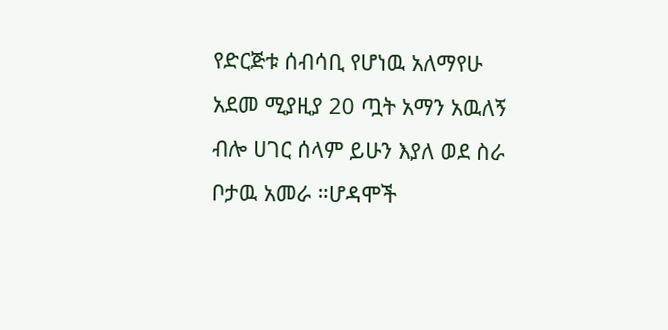የድርጅቱ ሰብሳቢ የሆነዉ አለማየሁ አደመ ሚያዚያ 20 ጧት አማን አዉለኝ ብሎ ሀገር ሰላም ይሁን እያለ ወደ ስራ ቦታዉ አመራ ።ሆዳሞች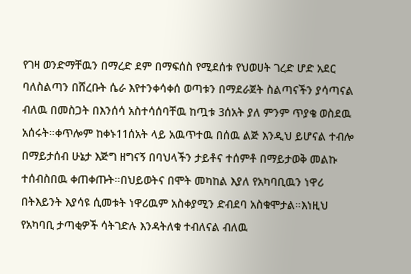የገዛ ወንድማቸዉን በማረድ ደም በማፍሰስ የሚደሰቱ የህወሀት ገረድ ሆድ አደር ባለስልጣን በሸረቡት ሴራ እየተንቀሳቀሰ ወጣቱን በማደራጀት ስልጣናችን ያሳጣናል ብለዉ በመስጋት በእንሰሳ አስተሳሰባቸዉ ከጧቱ 3ሰአት ያለ ምንም ጥያቄ ወስደዉ አሰሩት።ቀጥሎም ከቀኑ11ሰአት ላይ አዉጥተዉ በሰዉ ልጅ እንዲህ ይሆናል ተብሎ በማይታሰብ ሁኔታ እጅግ ዘግናኝ በባህላችን ታይቶና ተሰምቶ በማይታወቅ መልኩ ተሰብስበዉ ቀጠቀጡት።በህይወትና በሞት መካከል እያለ የአካባቢዉን ነዋሪ በትእይንት እያሳዩ ሲመቱት ነዋሪዉም አስቀያሚን ድብደባ አስቁሞታል።እነዚህ የአካባቢ ታጣቂዎች ሳትገድሉ እንዳትለቁ ተብለናል ብለዉ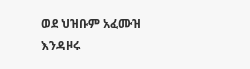ወደ ህዝቡም አፈሙዝ እንዳዞሩ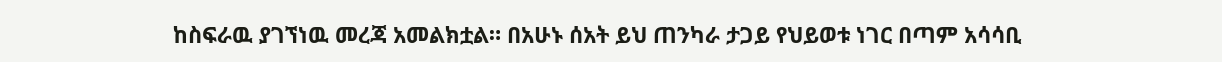ከስፍራዉ ያገኘነዉ መረጃ አመልክቷል። በአሁኑ ሰአት ይህ ጠንካራ ታጋይ የህይወቱ ነገር በጣም አሳሳቢ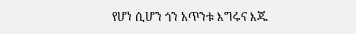የሆነ ሲሆን ጎን አጥንቱ እግሩና እጁ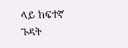ላይ ከፍተኛ ጉዳት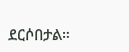ደርሶበታል።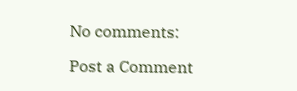No comments:

Post a Comment